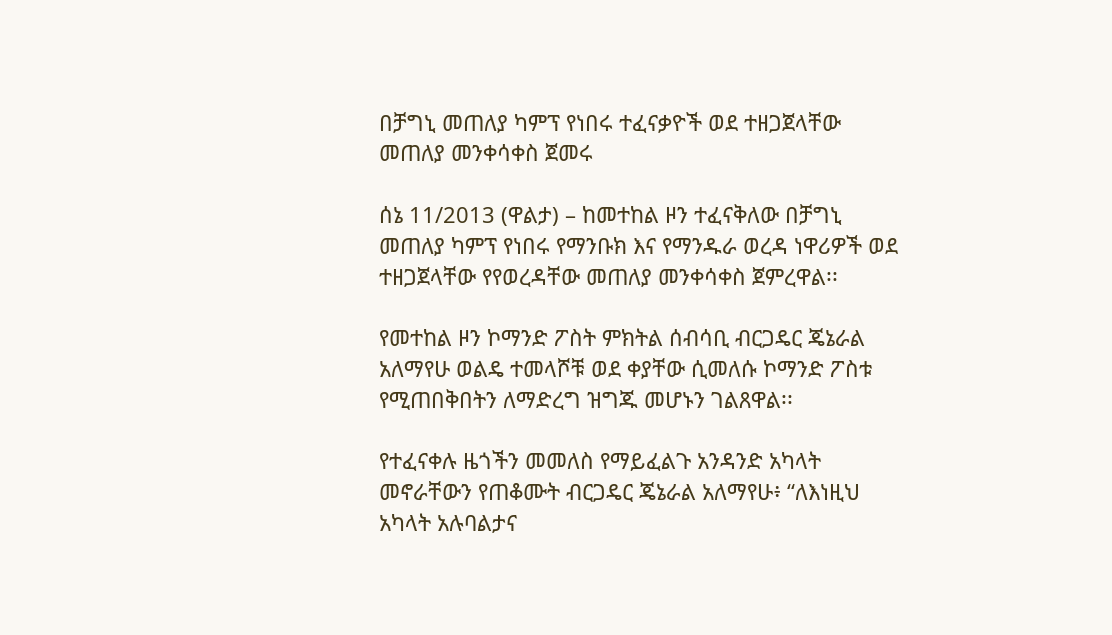በቻግኒ መጠለያ ካምፕ የነበሩ ተፈናቃዮች ወደ ተዘጋጀላቸው መጠለያ መንቀሳቀስ ጀመሩ

ሰኔ 11/2013 (ዋልታ) – ከመተከል ዞን ተፈናቅለው በቻግኒ መጠለያ ካምፕ የነበሩ የማንቡክ እና የማንዱራ ወረዳ ነዋሪዎች ወደ ተዘጋጀላቸው የየወረዳቸው መጠለያ መንቀሳቀስ ጀምረዋል፡፡

የመተከል ዞን ኮማንድ ፖስት ምክትል ሰብሳቢ ብርጋዴር ጄኔራል አለማየሁ ወልዴ ተመላሾቹ ወደ ቀያቸው ሲመለሱ ኮማንድ ፖስቱ የሚጠበቅበትን ለማድረግ ዝግጁ መሆኑን ገልጸዋል፡፡

የተፈናቀሉ ዜጎችን መመለስ የማይፈልጉ አንዳንድ አካላት መኖራቸውን የጠቆሙት ብርጋዴር ጄኔራል አለማየሁ፥ “ለእነዚህ አካላት አሉባልታና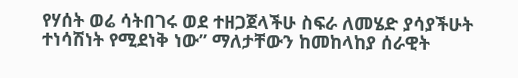የሃሰት ወሬ ሳትበገሩ ወደ ተዘጋጀላችሁ ስፍራ ለመሄድ ያሳያችሁት ተነሳሽነት የሚደነቅ ነው” ማለታቸውን ከመከላከያ ሰራዊት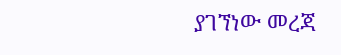ያገኘነው መረጃ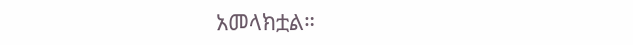አመላክቷል።